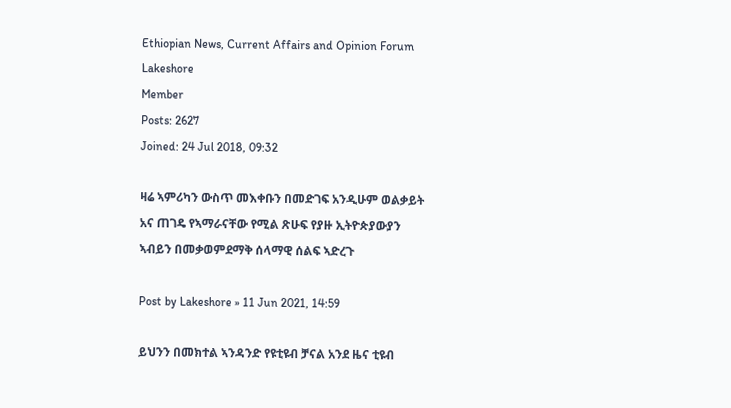Ethiopian News, Current Affairs and Opinion Forum
Lakeshore
Member
Posts: 2627
Joined: 24 Jul 2018, 09:32

ዛሬ ኣምሪካን ውስጥ መእቀቡን በመድገፍ አንዲሁም ወልቃይት አና ጠገዴ የኣማራናቸው የሚል ጽሁፍ የያዙ ኢትዮጵያውያን ኣብይን በመቃወምደማቅ ሰላማዊ ሰልፍ ኣድረጉ

Post by Lakeshore » 11 Jun 2021, 14:59

ይህንን በመክተል ኣንዳንድ የዩቲዩብ ቻናል አንደ ዜና ቲዩብ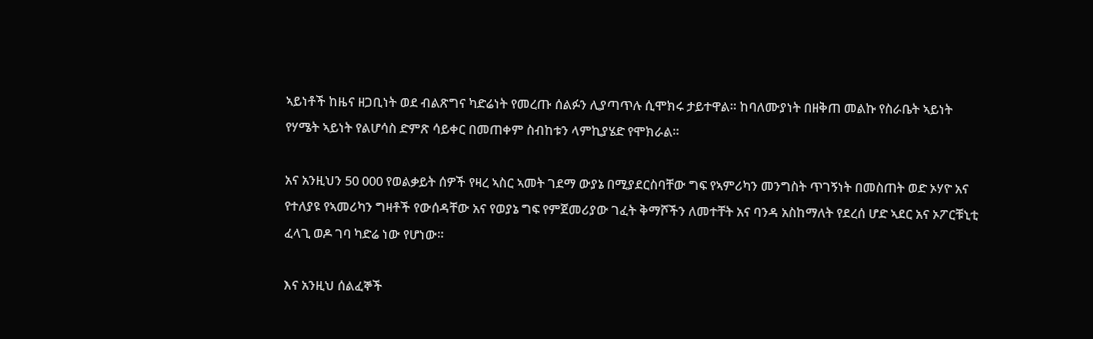ኣይነቶች ከዜና ዘጋቢነት ወደ ብልጽግና ካድሬነት የመረጡ ሰልፉን ሊያጣጥሉ ሲሞክሩ ታይተዋል። ከባለሙያነት በዘቅጠ መልኩ የስራቤት ኣይነት የሃሜት ኣይነት የልሆሳስ ድምጽ ሳይቀር በመጠቀም ስብከቱን ላምኪያሄድ የሞክራል።

አና አንዚህን 50 000 የወልቃይት ሰዎች የዛረ ኣስር ኣመት ገደማ ውያኔ በሚያደርስባቸው ግፍ የኣምሪካን መንግስት ጥገኝነት በመስጠት ወድ ኦሃዮ አና የተለያዩ የኣመሪካን ግዛቶች የውሰዳቸው አና የወያኔ ግፍ የምጀመሪያው ገፈት ቅማሾችን ለመተቸት አና ባንዳ አስከማለት የደረሰ ሆድ ኣደር አና ኦፖርቹኒቲ ፈላጊ ወዶ ገባ ካድሬ ነው የሆነው።

እና አንዚህ ሰልፈኞች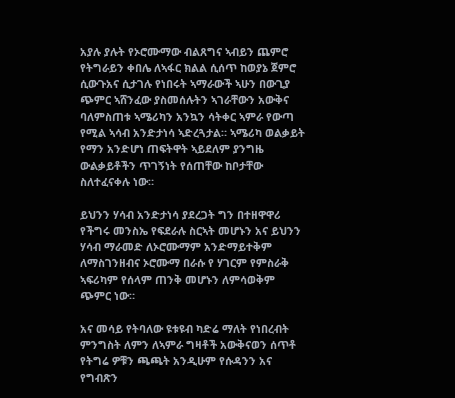አያሉ ያሉት የኦሮሙማው ብልጸግና ኣብይን ጨምሮ የትግራይን ቀበሌ ለኣፋር ክልል ሲሰጥ ከወያኔ ጀምሮ ሲውጉአና ሲታገሉ የነበሩት ኣማራውች ኣሁን በውጊያ ጭምር ኣሸንፈው ያስመሰሉትን ኣገራቸውን አውቅና ባለምስጠቱ ኣሜሪካን አንኳን ሳትቀር ኣምራ የውጣ የሚል ኣሳብ አንድታነሳ ኣድረጓታል። ኣሜሪካ ወልቃይት የማን አንድሆነ ጠፍትዋት ኣይደለም ያንግዜ ውልቃይቶችን ጥገኝነት የሰጠቸው ከቦታቸው ስለተፈናቀሉ ነው።

ይህንን ሃሳብ አንድታነሳ ያደረጋት ግን በተዘዋዋሪ የችግሩ መንስኤ የፍደራሉ ስርኣት መሆኑን አና ይህንን ሃሳብ ማራመድ ለኦሮሙማም አንድማይተቅም ለማስገንዘብና ኦሮሙማ በራሱ የ ሃገርም የምስራቅ ኣፍሪካም የሰላም ጠንቅ መሆኑን ለምሳወቅም ጭምር ነው።

አና መሳይ የትባለው ዩቱዩብ ካድሬ ማለት የነበረብት ምንግስት ለምን ለኣምራ ግዛቶች አውቅናወን ሰጥቶ የትግሬ ዎቹን ጫጫት አንዲሁም የሱዳንን አና የግብጽን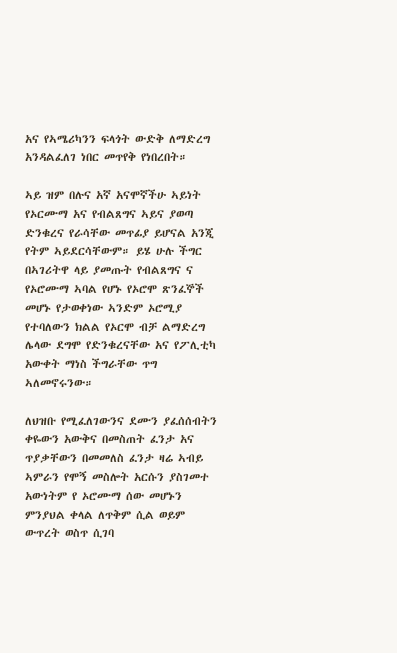አና የኣሜሪካንን ፍላጎት ውድቅ ለማድረግ አንዳልፈለገ ነበር መጥየቅ የነበረበት።

ኣይ ዝም በሉና አኛ አናሞኛችሁ ኣይነት የኦርሙማ አና የብልጸግና ኣይና ያወጣ ድንቁረና የራሳቸው መጥፊያ ይሆናል አንጂ የትም ኣይደርሳቸውም። ይሄ ሁሉ ችግር በኣገሪትዋ ላይ ያመጡት የብልጸግና ና የኦሮሙማ ኣባል የሆኑ የኦሮሞ ጽንፈኞች መሆኑ የታወቀነው ኣንድም ኦሮሚያ የተባለውን ክልል የኦርሞ ብቻ ልማድረግ ሌላው ደግሞ የድንቁረናቸው አና የፖሊቲካ አውቀት ማነስ ችግራቸው ጥግ ኣለመኖሩንው።

ለህዝቡ የሚፈለገውንና ደሙን ያፈሰሰብትን ቀዬውን አውቅና በመስጠት ፈንታ አና ጥያቃቸውን በመመለስ ፈንታ ዛሬ ኣብይ ኣምራን የሞኝ መስሎት አርሱን ያስገመተ አውነትም የ ኦሮሙማ ሰው መሆኑን ምንያህል ቀላል ለጥቅም ሲል ወይም ውጥረት ወስጥ ሲገባ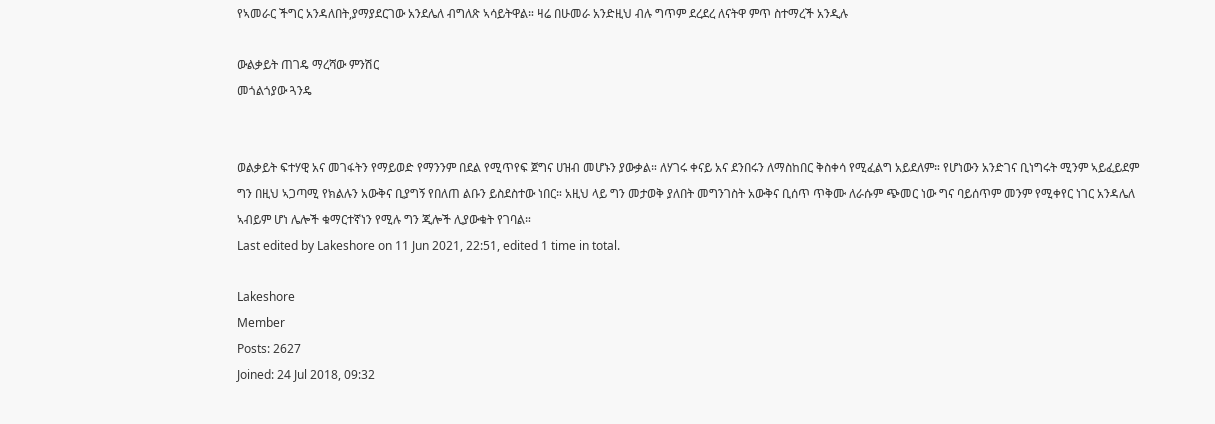የኣመራር ችግር አንዳለበት,ያማያደርገው አንደሌለ ብግለጽ ኣሳይትዋል። ዛሬ በሁመራ አንድዚህ ብሉ ግጥም ደረደረ ለናትዋ ምጥ ስተማረች አንዲሉ

ውልቃይት ጠገዴ ማረሻው ምንሽር
መጎልጎያው ጓንዴ


ወልቃይት ፍተሃዊ አና መገፋትን የማይወድ የማንንም በደል የሚጥየፍ ጀግና ሀዝብ መሆኑን ያውቃል። ለሃገሩ ቀናይ አና ደንበሩን ለማስከበር ቅስቀሳ የሚፈልግ አይደለም። የሆነውን አንድገና ቢነግሩት ሚንም ኣይፈይደም ግን በዚህ ኣጋጣሚ የክልሉን አውቅና ቢያግኝ የበለጠ ልቡን ይስደስተው ነበር። አዚህ ላይ ግን መታወቅ ያለበት መግንገስት አውቅና ቢሰጥ ጥቅሙ ለራሱም ጭመር ነው ግና ባይሰጥም መንም የሚቀየር ነገር አንዳሌለ ኣብይም ሆነ ሌሎች ቁማርተኛነን የሚሉ ግን ጂሎች ሊያውቁት የገባል።
Last edited by Lakeshore on 11 Jun 2021, 22:51, edited 1 time in total.

Lakeshore
Member
Posts: 2627
Joined: 24 Jul 2018, 09:32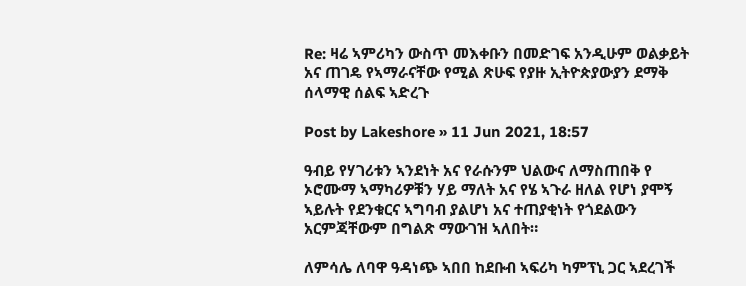Re: ዛሬ ኣምሪካን ውስጥ መእቀቡን በመድገፍ አንዲሁም ወልቃይት አና ጠገዴ የኣማራናቸው የሚል ጽሁፍ የያዙ ኢትዮጵያውያን ደማቅ ሰላማዊ ሰልፍ ኣድረጉ

Post by Lakeshore » 11 Jun 2021, 18:57

ዓብይ የሃገሪቱን ኣንደነት አና የራሱንም ህልውና ለማስጠበቅ የ ኦሮሙማ ኣማካሪዎቹን ሃይ ማለት አና የሄ ኣጉራ ዘለል የሆነ ያሞኝ ኣይሉት የደንቁርና ኣግባብ ያልሆነ አና ተጠያቂነት የጎደልውን አርምጃቸውም በግልጽ ማውገዝ ኣለበት።

ለምሳሌ ለባዋ ዓዳነጭ ኣበበ ከደቡብ ኣፍሪካ ካምፕኒ ጋር ኣደረገች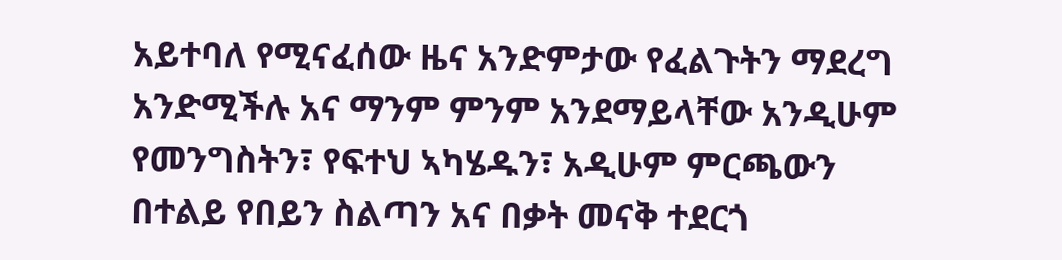አይተባለ የሚናፈሰው ዜና አንድምታው የፈልጉትን ማደረግ አንድሚችሉ አና ማንም ምንም አንደማይላቸው አንዲሁም የመንግስትን፣ የፍተህ ኣካሄዱን፣ አዲሁም ምርጫውን በተልይ የበይን ስልጣን አና በቃት መናቅ ተደርጎ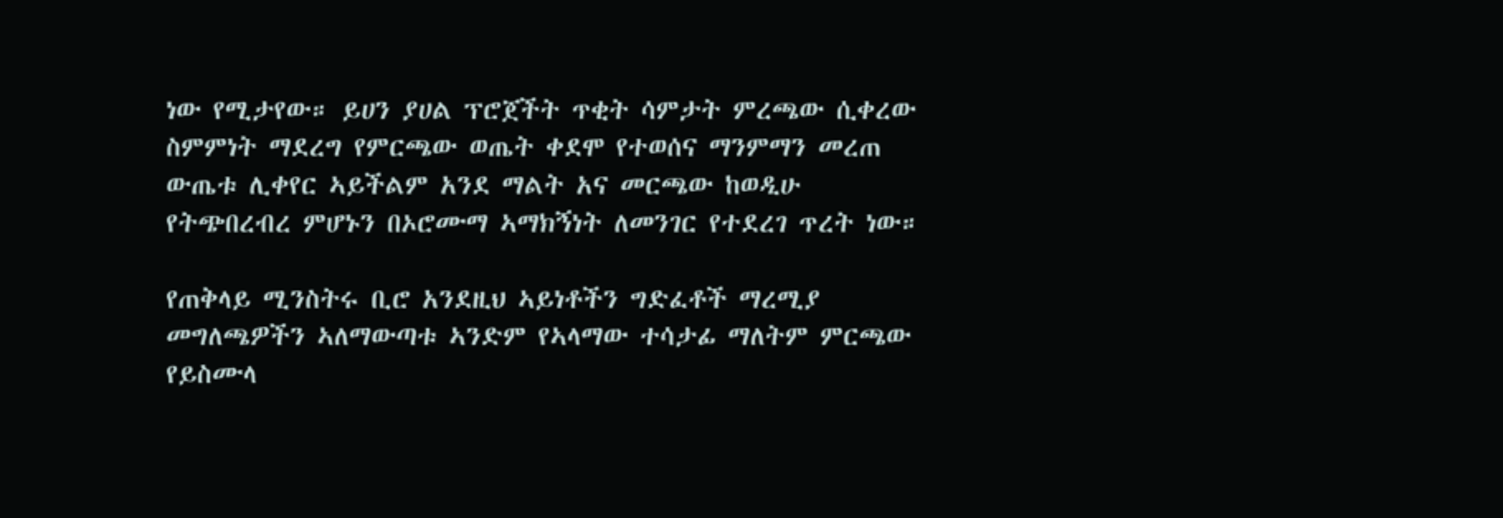ነው የሚታየው። ይሀን ያሀል ፕሮጀችት ጥቂት ሳምታት ምረጫው ሲቀረው ስምምነት ማደረግ የምርጫው ወጤት ቀደሞ የተወሰና ማንምማን መረጠ ውጤቱ ሊቀየር ኣይችልም አንደ ማልት አና መርጫው ከወዲሁ የትጭበረብረ ምሆኑን በኦሮሙማ ኣማክኝነት ለመንገር የተደረገ ጥረት ነው።

የጠቅላይ ሚንስትሩ ቢሮ አንደዚህ ኣይነቶችን ግድፈቶች ማረሚያ መግለጫዎችን ኣለማውጣቱ ኣንድም የኣላማው ተሳታፊ ማለትም ምርጫው የይስሙላ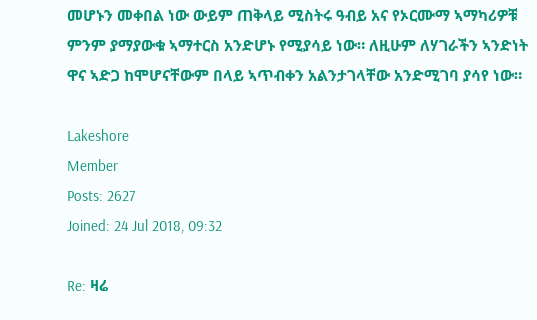መሆኑን መቀበል ነው ውይም ጠቅላይ ሚስትሩ ዓብይ አና የኦርሙማ ኣማካሪዎቹ ምንም ያማያውቁ ኣማተርስ አንድሆኑ የሚያሳይ ነው። ለዚሁም ለሃገራችን ኣንድነት ዋና ኣድጋ ከሞሆናቸውም በላይ ኣጥብቀን አልንታገላቸው አንድሚገባ ያሳየ ነው።

Lakeshore
Member
Posts: 2627
Joined: 24 Jul 2018, 09:32

Re: ዛሬ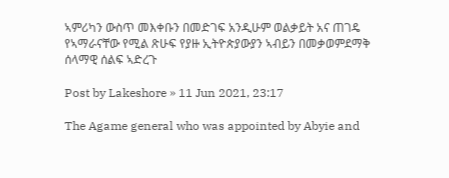ኣምሪካን ውስጥ መእቀቡን በመድገፍ አንዲሁም ወልቃይት አና ጠገዴ የኣማራናቸው የሚል ጽሁፍ የያዙ ኢትዮጵያውያን ኣብይን በመቃወምደማቅ ሰላማዊ ሰልፍ ኣድረጉ

Post by Lakeshore » 11 Jun 2021, 23:17

The Agame general who was appointed by Abyie and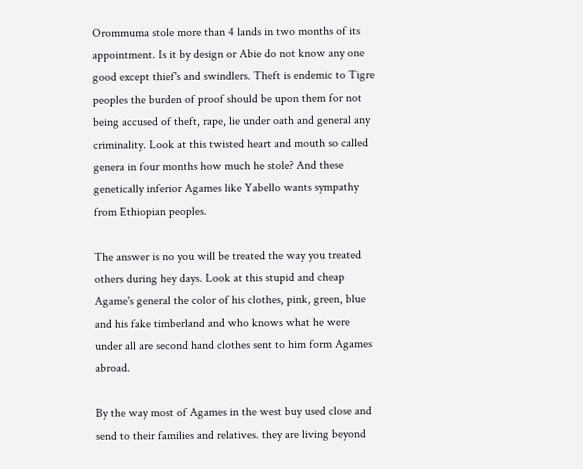Orommuma stole more than 4 lands in two months of its appointment. Is it by design or Abie do not know any one good except thief's and swindlers. Theft is endemic to Tigre peoples the burden of proof should be upon them for not being accused of theft, rape, lie under oath and general any criminality. Look at this twisted heart and mouth so called genera in four months how much he stole? And these genetically inferior Agames like Yabello wants sympathy from Ethiopian peoples.

The answer is no you will be treated the way you treated others during hey days. Look at this stupid and cheap Agame's general the color of his clothes, pink, green, blue and his fake timberland and who knows what he were under all are second hand clothes sent to him form Agames abroad.

By the way most of Agames in the west buy used close and send to their families and relatives. they are living beyond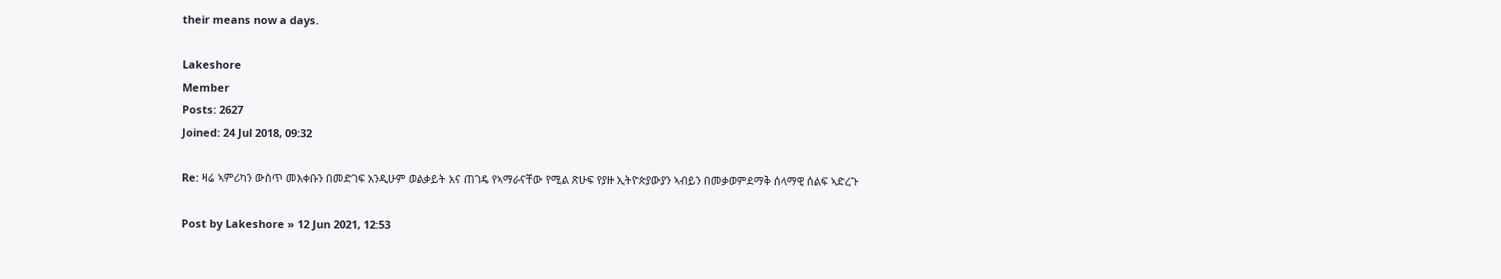their means now a days.

Lakeshore
Member
Posts: 2627
Joined: 24 Jul 2018, 09:32

Re: ዛሬ ኣምሪካን ውስጥ መእቀቡን በመድገፍ አንዲሁም ወልቃይት አና ጠገዴ የኣማራናቸው የሚል ጽሁፍ የያዙ ኢትዮጵያውያን ኣብይን በመቃወምደማቅ ሰላማዊ ሰልፍ ኣድረጉ

Post by Lakeshore » 12 Jun 2021, 12:53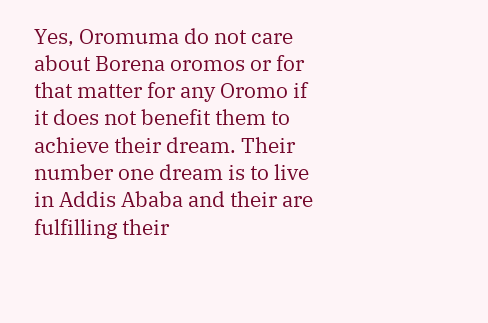Yes, Oromuma do not care about Borena oromos or for that matter for any Oromo if it does not benefit them to achieve their dream. Their number one dream is to live in Addis Ababa and their are fulfilling their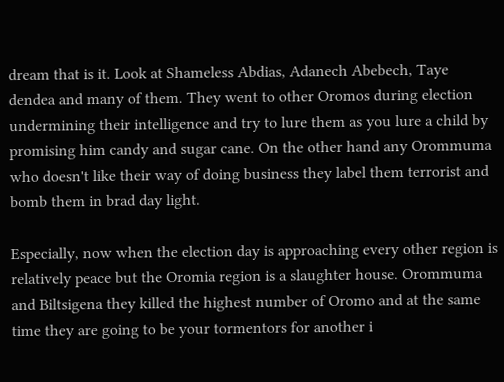dream that is it. Look at Shameless Abdias, Adanech Abebech, Taye dendea and many of them. They went to other Oromos during election undermining their intelligence and try to lure them as you lure a child by promising him candy and sugar cane. On the other hand any Orommuma who doesn't like their way of doing business they label them terrorist and bomb them in brad day light.

Especially, now when the election day is approaching every other region is relatively peace but the Oromia region is a slaughter house. Orommuma and Biltsigena they killed the highest number of Oromo and at the same time they are going to be your tormentors for another i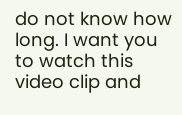do not know how long. I want you to watch this video clip and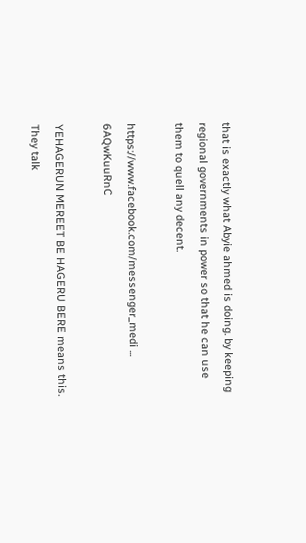that is exactly what Abyie ahmed is doing. by keeping regional governments in power so that he can use them to quell any decent.

https://www.facebook.com/messenger_medi ... 6AQwKuuRnC

YEHAGERUN MEREET BE HAGERU BERE means this. They talk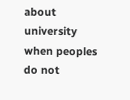about university when peoples do not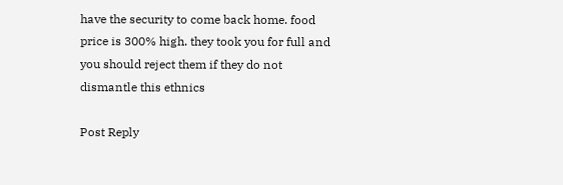have the security to come back home. food price is 300% high. they took you for full and you should reject them if they do not dismantle this ethnics

Post Reply